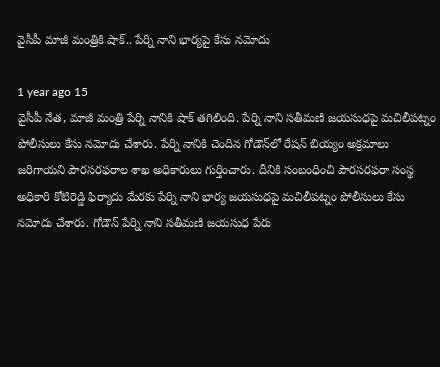వైసీపీ మాజీ మంత్రికి షాక్.. పేర్ని నాని భార్యపై కేసు నమోదు

1 year ago 15
వైసీపీ నేత, మాజీ మంత్రి పేర్ని నానికి షాక్ తగిలింది. పేర్ని నాని సతీమణి జయసుధపై మచిలీపట్నం పోలీసులు కేసు నమోదు చేశారు. పేర్ని నానికి చెందిన గోడౌన్‌లో రేషన్ బియ్యం అక్రమాలు జరిగాయని పౌరసరఫరాల శాఖ అధికారులు గుర్తించారు. దీనికి సంబంధించి పౌరసరఫరా సంస్థ అధికారి కోటిరెడ్డి ఫిర్యాదు మేరకు పేర్ని నాని భార్య జయసుధపై మచిలీపట్నం పోలీసులు కేసు నమోదు చేశారు. గోడౌన్ పేర్ని నాని సతీమణి జయసుధ పేరు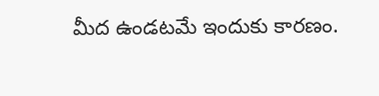మీద ఉండటమే ఇందుకు కారణం.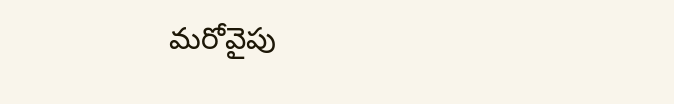మరోవైపు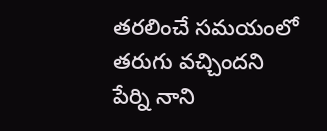తరలించే సమయంలో తరుగు వచ్చిందని పేర్ని నాని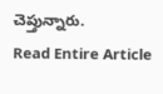చెప్తున్నారు.
Read Entire Article